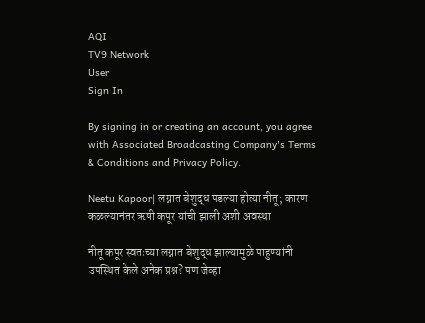AQI
TV9 Network
User
Sign In

By signing in or creating an account, you agree with Associated Broadcasting Company's Terms & Conditions and Privacy Policy.

Neetu Kapoor| लग्नात बेशुद्ध पडल्या होत्या नीतू; कारण कळल्यानंतर ऋषी कपूर यांची झाली अशी अवस्था

नीतू कपूर स्वतःच्या लग्नात बेशुद्ध झाल्यामुळे पाहुण्यांनी उपस्थित केले अनेक प्रश्न? पण जेव्हा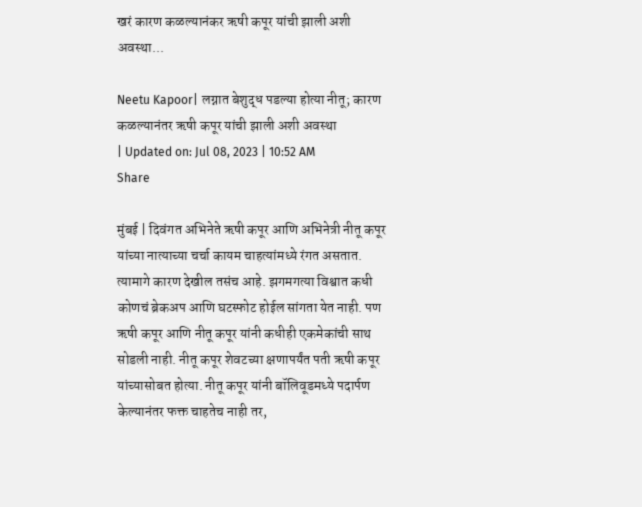खरं कारण कळल्यानंकर ऋषी कपूर यांची झाली अशी अवस्था...

Neetu Kapoor| लग्नात बेशुद्ध पडल्या होत्या नीतू; कारण कळल्यानंतर ऋषी कपूर यांची झाली अशी अवस्था
| Updated on: Jul 08, 2023 | 10:52 AM
Share

मुंबई | दिवंगत अभिनेते ऋषी कपूर आणि अभिनेत्री नीतू कपूर यांच्या नात्याच्या चर्चा कायम चाहत्यांमध्ये रंगत असतात. त्यामागे कारण देखील तसंच आहे. झगमगत्या विश्वात कधी कोणचं ब्रेकअप आणि घटस्फोट होईल सांगता येत नाही. पण ऋषी कपूर आणि नीतू कपूर यांनी कधीही एकमेकांची साथ सोडली नाही. नीतू कपूर शेवटच्या क्षणापर्यंत पती ऋषी कपूर यांच्यासोबत होत्या. नीतू कपूर यांनी बॉलिवूडमध्ये पदार्पण केल्यानंतर फक्त चाहतेच नाही तर,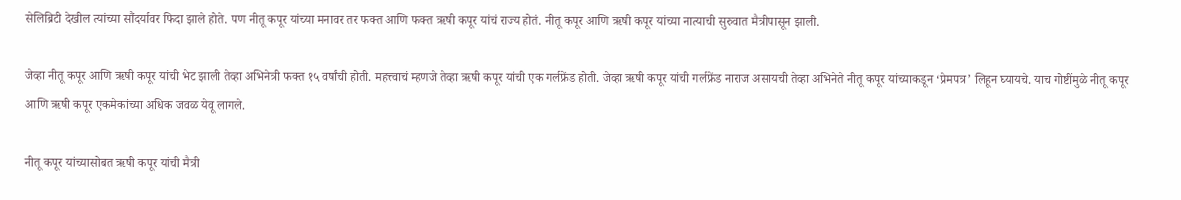सेलिब्रिटी देखील त्यांच्या सौंदर्यावर फिदा झाले होते. पण नीतू कपूर यांच्या मनावर तर फक्त आणि फक्त ऋषी कपूर यांचं राज्य होतं. नीतू कपूर आणि ऋषी कपूर यांच्या नात्याची सुरुवात मैत्रीपासून झाली.

जेव्हा नीतू कपूर आणि ऋषी कपूर यांची भेट झाली तेव्हा अभिनेत्री फक्त १५ वर्षांची होती. महत्त्वाचं म्हणजे तेव्हा ऋषी कपूर यांची एक गर्लफ्रेंड होती. जेव्हा ऋषी कपूर यांची गर्लफ्रेंड नाराज असायची तेव्हा अभिनेते नीतू कपूर यांच्याकडून ‘प्रेमपत्र’ लिहून घ्यायचे. याच गोष्टींमुळे नीतू कपूर आणि ऋषी कपूर एकमेकांच्या अधिक जवळ येवू लागले.

नीतू कपूर यांच्यासोबत ऋषी कपूर यांची मैत्री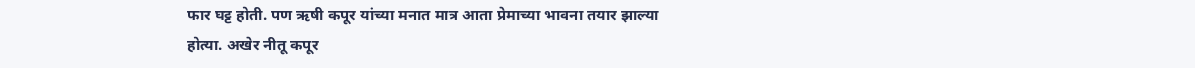फार घट्ट होती. पण ऋषी कपूर यांच्या मनात मात्र आता प्रेमाच्या भावना तयार झाल्या होत्या. अखेर नीतू कपूर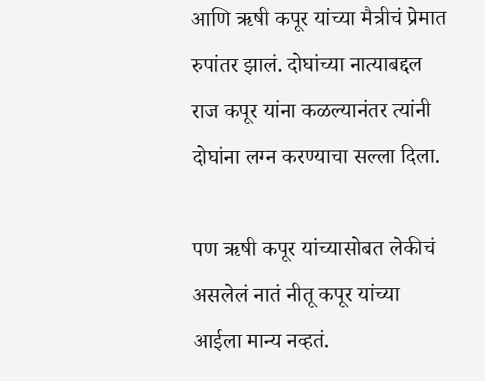आणि ऋषी कपूर यांच्या मैत्रीचं प्रेमात रुपांतर झालं. दोघांच्या नात्याबद्दल राज कपूर यांना कळल्यानंतर त्यांनी दोघांना लग्न करण्याचा सल्ला दिला.

पण ऋषी कपूर यांच्यासोबत लेकीचं असलेलं नातं नीतू कपूर यांच्या आईला मान्य नव्हतं.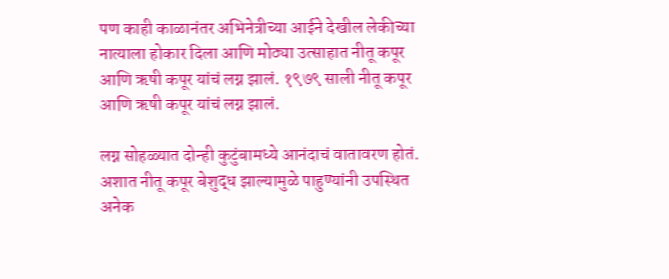पण काही काळानंतर अभिनेत्रीच्या आईने देखील लेकीच्या नात्याला होकार दिला आणि मोठ्या उत्साहात नीतू कपूर आणि ऋषी कपूर यांचं लग्न झालं. १९७९ साली नीतू कपूर आणि ऋषी कपूर यांचं लग्न झालं.

लग्न सोहळ्यात दोन्ही कुटुंबामध्ये आनंदाचं वातावरण होतं. अशात नीतू कपूर बेशुद्ध झाल्यामुळे पाहुण्यांनी उपस्थित अनेक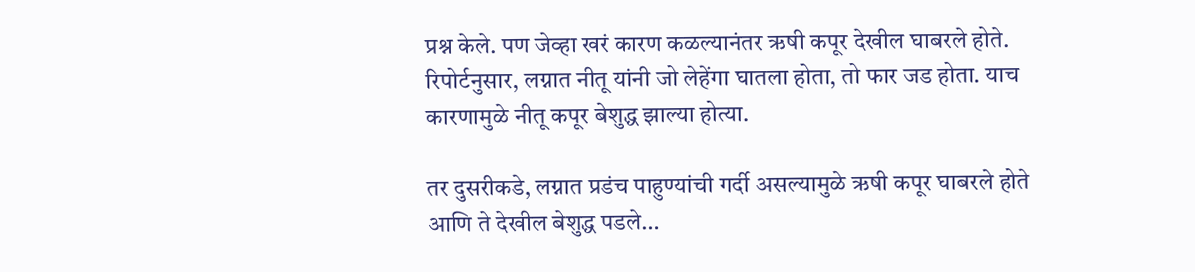प्रश्न केले. पण जेव्हा खरं कारण कळल्यानंतर ऋषी कपूर देखील घाबरले होते. रिपोर्टनुसार, लग्नात नीतू यांनी जो लेहेंगा घातला होता, तो फार जड होता. याच कारणामुळे नीतू कपूर बेशुद्ध झाल्या होत्या.

तर दुसरीकडे, लग्नात प्रडंच पाहुण्यांची गर्दी असल्यामुळे ऋषी कपूर घाबरले होते आणि ते देखील बेशुद्ध पडले…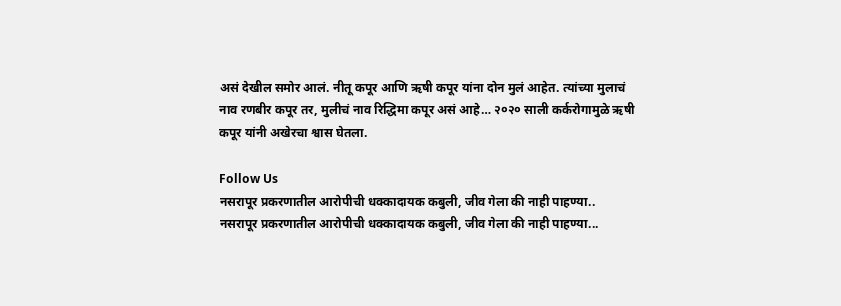असं देखील समोर आलं. नीतू कपूर आणि ऋषी कपूर यांना दोन मुलं आहेत. त्यांच्या मुलाचं नाव रणबीर कपूर तर, मुलीचं नाव रिद्धिमा कपूर असं आहे… २०२० साली कर्करोगामुळे ऋषी कपूर यांनी अखेरचा श्वास घेतला.

Follow Us
नसरापूर प्रकरणातील आरोपीची धक्कादायक कबुली, जीव गेला की नाही पाहण्या..
नसरापूर प्रकरणातील आरोपीची धक्कादायक कबुली, जीव गेला की नाही पाहण्या...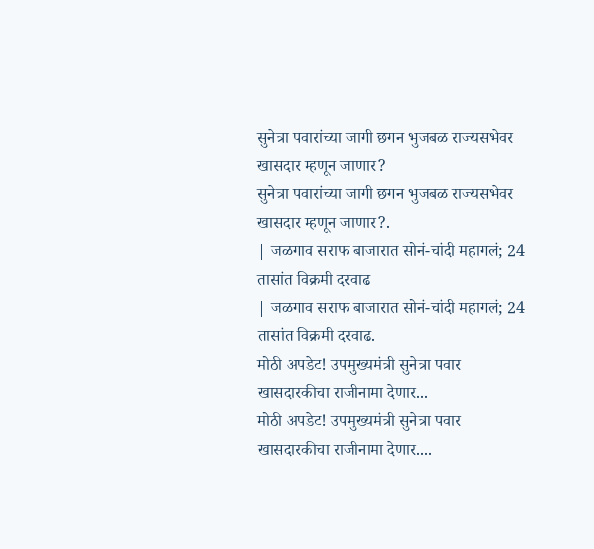सुनेत्रा पवारांच्या जागी छगन भुजबळ राज्यसभेवर खासदार म्हणून जाणार?
सुनेत्रा पवारांच्या जागी छगन भुजबळ राज्यसभेवर खासदार म्हणून जाणार?.
| जळगाव सराफ बाजारात सोनं-चांदी महागलं; 24 तासांत विक्रमी दरवाढ
| जळगाव सराफ बाजारात सोनं-चांदी महागलं; 24 तासांत विक्रमी दरवाढ.
मोठी अपडेट! उपमुख्यमंत्री सुनेत्रा पवार खासदारकीचा राजीनामा देणार...
मोठी अपडेट! उपमुख्यमंत्री सुनेत्रा पवार खासदारकीचा राजीनामा देणार....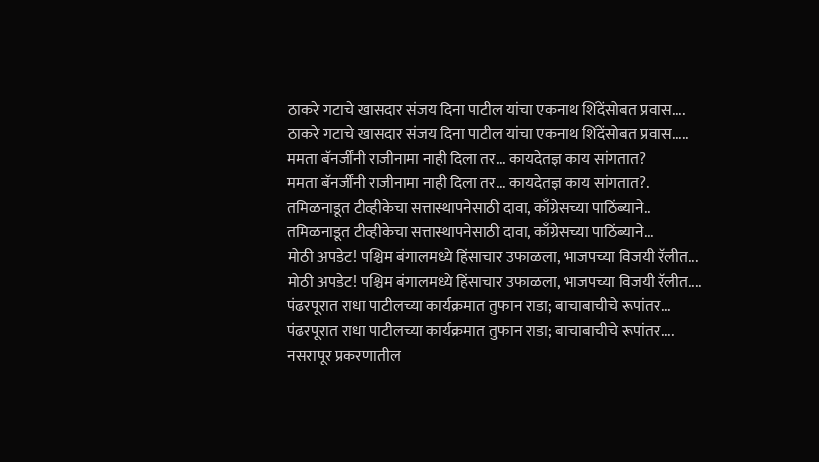ठाकरे गटाचे खासदार संजय दिना पाटील यांचा एकनाथ शिंदेंसोबत प्रवास....
ठाकरे गटाचे खासदार संजय दिना पाटील यांचा एकनाथ शिंदेंसोबत प्रवास.....
ममता बॅनर्जींनी राजीनामा नाही दिला तर... कायदेतज्ञ काय सांगतात?
ममता बॅनर्जींनी राजीनामा नाही दिला तर... कायदेतज्ञ काय सांगतात?.
तमिळनाडूत टीव्हीकेचा सत्तास्थापनेसाठी दावा, काँग्रेसच्या पाठिंब्याने..
तमिळनाडूत टीव्हीकेचा सत्तास्थापनेसाठी दावा, काँग्रेसच्या पाठिंब्याने...
मोठी अपडेट! पश्चिम बंगालमध्ये हिंसाचार उफाळला, भाजपच्या विजयी रॅलीत...
मोठी अपडेट! पश्चिम बंगालमध्ये हिंसाचार उफाळला, भाजपच्या विजयी रॅलीत....
पंढरपूरात राधा पाटीलच्या कार्यक्रमात तुफान राडा; बाचाबाचीचे रूपांतर...
पंढरपूरात राधा पाटीलच्या कार्यक्रमात तुफान राडा; बाचाबाचीचे रूपांतर....
नसरापूर प्रकरणातील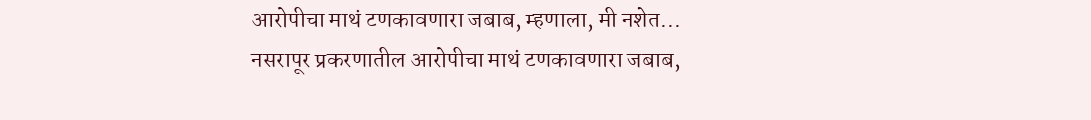आरोपीचा माथं टणकावणारा जबाब, म्हणाला, मी नशेत...
नसरापूर प्रकरणातील आरोपीचा माथं टणकावणारा जबाब,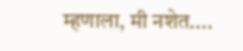म्हणाला, मी नशेत....